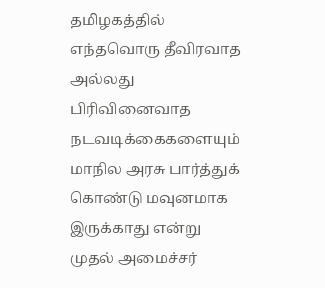தமிழகத்தில் எந்தவொரு தீவிரவாத அல்லது பிரிவினைவாத நடவடிக்கைகளையும் மாநில அரசு பார்த்துக் கொண்டு மவுனமாக இருக்காது என்று முதல் அமைச்சர்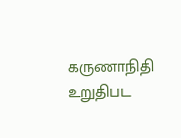கருணாநிதி உறுதிபட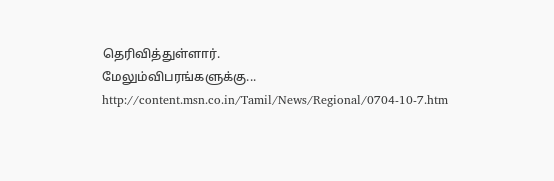தெரிவித்துள்ளார்.
மேலும்விபரங்களுக்கு...
http://content.msn.co.in/Tamil/News/Regional/0704-10-7.htm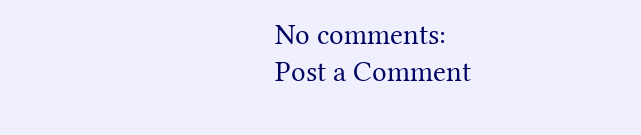No comments:
Post a Comment